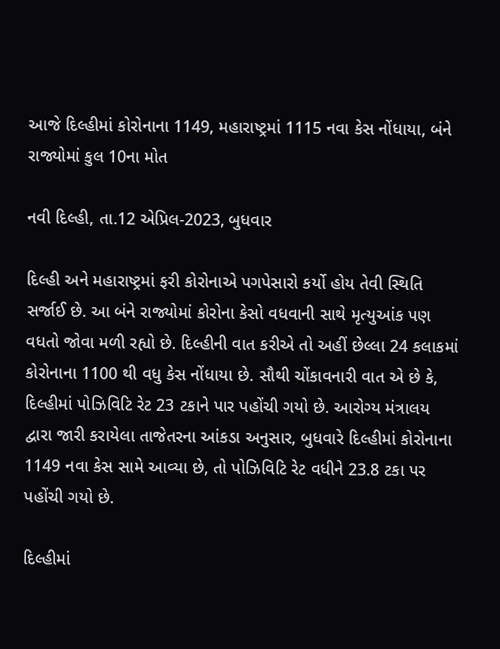આજે દિલ્હીમાં કોરોનાના 1149, મહારાષ્ટ્રમાં 1115 નવા કેસ નોંધાયા, બંને રાજ્યોમાં કુલ 10ના મોત

નવી દિલ્હી, તા.12 એપ્રિલ-2023, બુધવાર

દિલ્હી અને મહારાષ્ટ્રમાં ફરી કોરોનાએ પગપેસારો કર્યો હોય તેવી સ્થિતિ સર્જાઈ છે. આ બંને રાજ્યોમાં કોરોના કેસો વધવાની સાથે મૃત્યુઆંક પણ વધતો જોવા મળી રહ્યો છે. દિલ્હીની વાત કરીએ તો અહીં છેલ્લા 24 કલાકમાં કોરોનાના 1100 થી વધુ કેસ નોંધાયા છે. સૌથી ચોંકાવનારી વાત એ છે કે, દિલ્હીમાં પોઝિવિટિ રેટ 23 ટકાને પાર પહોંચી ગયો છે. આરોગ્ય મંત્રાલય દ્વારા જારી કરાયેલા તાજેતરના આંકડા અનુસાર, બુધવારે દિલ્હીમાં કોરોનાના 1149 નવા કેસ સામે આવ્યા છે, તો પોઝિવિટિ રેટ વધીને 23.8 ટકા પર પહોંચી ગયો છે.

દિલ્હીમાં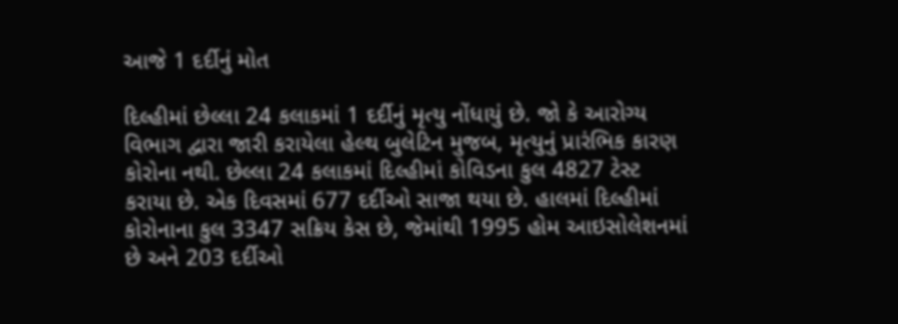આજે 1 દર્દીનું મોત

દિલ્હીમાં છેલ્લા 24 કલાકમાં 1 દર્દીનું મૃત્યુ નોંધાયું છે. જો કે આરોગ્ય વિભાગ દ્વારા જારી કરાયેલા હેલ્થ બુલેટિન મુજબ, મૃત્યુનું પ્રારંભિક કારણ કોરોના નથી. છેલ્લા 24 કલાકમાં દિલ્હીમાં કોવિડના કુલ 4827 ટેસ્ટ કરાયા છે. એક દિવસમાં 677 દર્દીઓ સાજા થયા છે. હાલમાં દિલ્હીમાં કોરોનાના કુલ 3347 સક્રિય કેસ છે, જેમાંથી 1995 હોમ આઇસોલેશનમાં છે અને 203 દર્દીઓ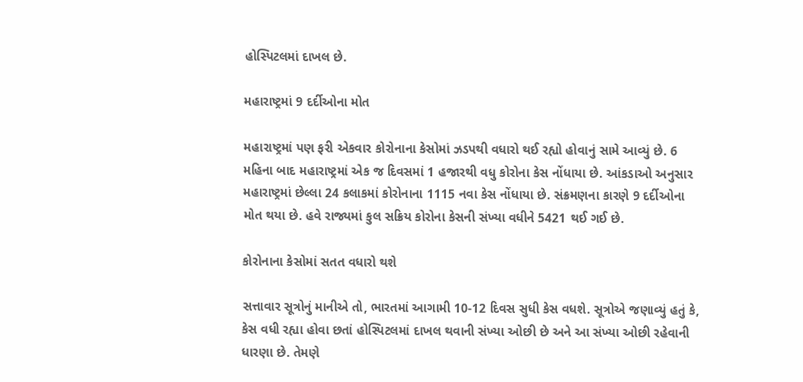હોસ્પિટલમાં દાખલ છે.

મહારાષ્ટ્રમાં 9 દર્દીઓના મોત

મહારાષ્ટ્રમાં પણ ફરી એકવાર કોરોનાના કેસોમાં ઝડપથી વધારો થઈ રહ્યો હોવાનું સામે આવ્યું છે. 6 મહિના બાદ મહારાષ્ટ્રમાં એક જ દિવસમાં 1 હજારથી વધુ કોરોના કેસ નોંધાયા છે. આંકડાઓ અનુસાર મહારાષ્ટ્રમાં છેલ્લા 24 કલાકમાં કોરોનાના 1115 નવા કેસ નોંધાયા છે. સંક્રમણના કારણે 9 દર્દીઓના મોત થયા છે. હવે રાજ્યમાં કુલ સક્રિય કોરોના કેસની સંખ્યા વધીને 5421 થઈ ગઈ છે.

કોરોનાના કેસોમાં સતત વધારો થશે

સત્તાવાર સૂત્રોનું માનીએ તો, ભારતમાં આગામી 10-12 દિવસ સુધી કેસ વધશે. સૂત્રોએ જણાવ્યું હતું કે, કેસ વધી રહ્યા હોવા છતાં હોસ્પિટલમાં દાખલ થવાની સંખ્યા ઓછી છે અને આ સંખ્યા ઓછી રહેવાની ધારણા છે. તેમણે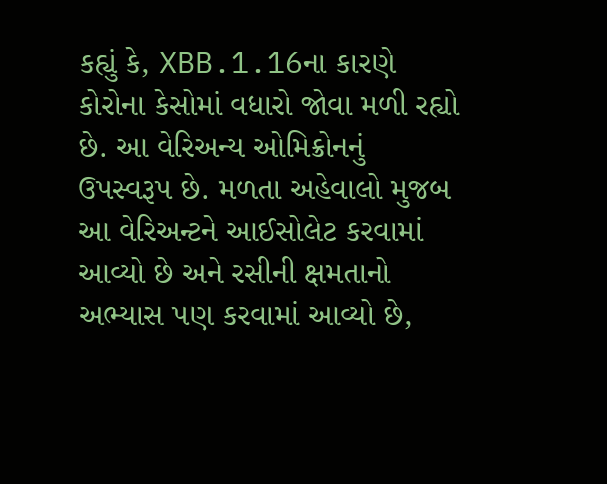કહ્યું કે, XBB.1.16ના કારણે કોરોના કેસોમાં વધારો જોવા મળી રહ્યો છે. આ વેરિઅન્ય ઓમિક્રોનનું ઉપસ્વરૂપ છે. મળતા અહેવાલો મુજબ આ વેરિઅન્ટને આઈસોલેટ કરવામાં આવ્યો છે અને રસીની ક્ષમતાનો અભ્યાસ પણ કરવામાં આવ્યો છે,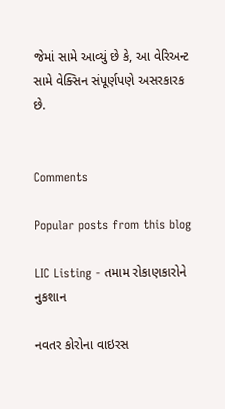જેમાં સામે આવ્યું છે કે, આ વેરિઅન્ટ સામે વેક્સિન સંપૂર્ણપણે અસરકારક છે.


Comments

Popular posts from this blog

LIC Listing - તમામ રોકાણકારોને નુકશાન

નવતર કોરોના વાઇરસ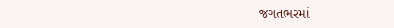જગતભરમાં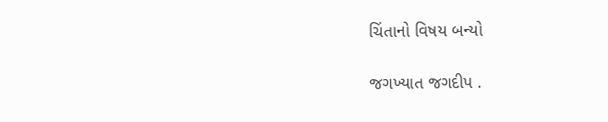ચિંતાનો વિષય બન્યો

જગખ્યાત જગદીપ .